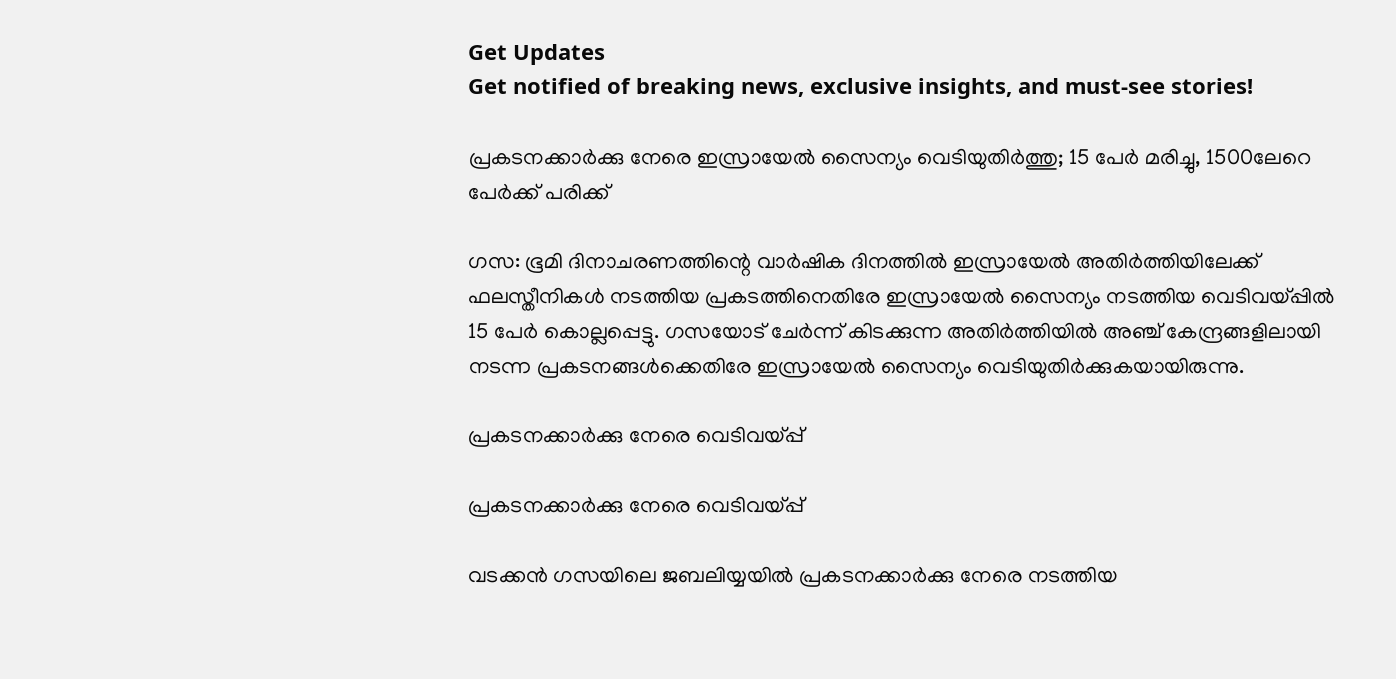Get Updates
Get notified of breaking news, exclusive insights, and must-see stories!

പ്രകടനക്കാര്‍ക്കു നേരെ ഇസ്രായേല്‍ സൈന്യം വെടിയുതിര്‍ത്തു; 15 പേര്‍ മരിച്ചു, 1500ലേറെ പേര്‍ക്ക് പരിക്ക്

ഗസ: ഭൂമി ദിനാചരണത്തിന്റെ വാര്‍ഷിക ദിനത്തില്‍ ഇസ്രായേല്‍ അതിര്‍ത്തിയിലേക്ക് ഫലസ്തീനികള്‍ നടത്തിയ പ്രകടത്തിനെതിരേ ഇസ്രായേല്‍ സൈന്യം നടത്തിയ വെടിവയ്പ്പില്‍ 15 പേര്‍ കൊല്ലപ്പെട്ടു. ഗസയോട് ചേര്‍ന്ന് കിടക്കുന്ന അതിര്‍ത്തിയില്‍ അഞ്ച് കേന്ദ്രങ്ങളിലായി നടന്ന പ്രകടനങ്ങള്‍ക്കെതിരേ ഇസ്രായേല്‍ സൈന്യം വെടിയുതിര്‍ക്കുകയായിരുന്നു.

പ്രകടനക്കാര്‍ക്കു നേരെ വെടിവയ്പ്പ്

പ്രകടനക്കാര്‍ക്കു നേരെ വെടിവയ്പ്പ്

വടക്കന്‍ ഗസയിലെ ജബലിയ്യയില്‍ പ്രകടനക്കാര്‍ക്കു നേരെ നടത്തിയ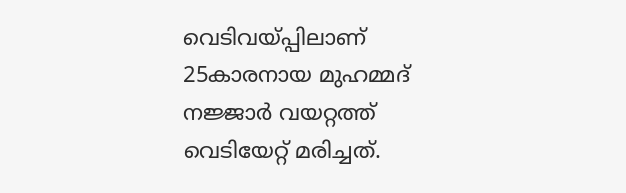വെടിവയ്പ്പിലാണ് 25കാരനായ മുഹമ്മദ് നജ്ജാര്‍ വയറ്റത്ത് വെടിയേറ്റ് മരിച്ചത്.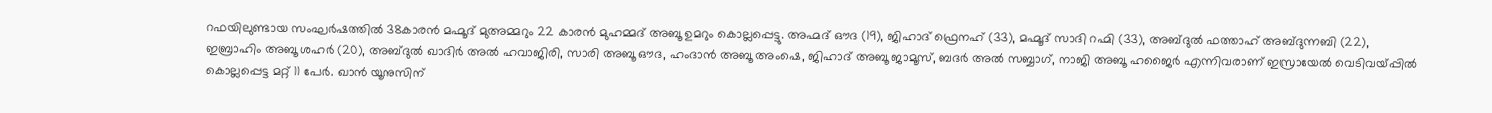റഫയിലുണ്ടായ സംഘര്‍ഷത്തില്‍ 38കാരന്‍ മഹ്മൂദ് മുഅമ്മറും 22 കാരന്‍ മുഹമ്മദ് അബൂ ഉമറും കൊല്ലപ്പെട്ടു. അഹ്മദ് ഔദ (19), ജിഹാദ് ഫ്രെനഹ് (33), മഹ്മൂദ് സാദി റഹ്മി (33), അബ്ദുല്‍ ഫത്താഹ് അബ്ദുന്നബി (22), ഇബ്രാഹിം അബൂ ശഹര്‍ (20), അബ്ദുല്‍ ഖാദിര്‍ അല്‍ ഹവാജിരി, സാരി അബൂ ഔദ, ഹംദാന്‍ അബൂ അംഷെ, ജിഹാദ് അബൂ ജാമൂസ്, ബദര്‍ അല്‍ സബ്ബാഗ്, നാജി അബൂ ഹജൈര്‍ എന്നിവരാണ് ഇസ്രായേല്‍ വെടിവയ്പ്പില്‍ കൊല്ലപ്പെട്ട മറ്റ് 11 പേര്‍. ഖാന്‍ യൂനുസിന്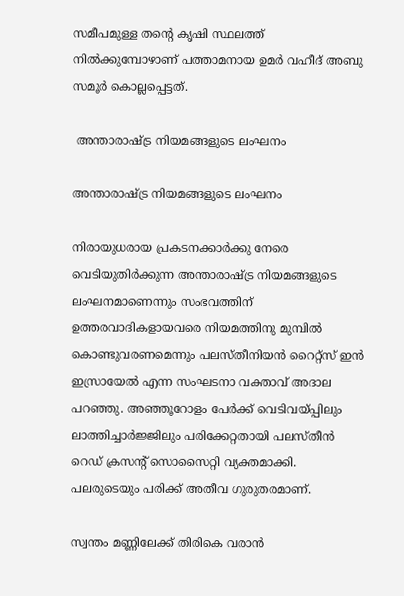സമീപമുള്ള തന്റെ കൃഷി സ്ഥലത്ത് നില്‍ക്കുമ്പോഴാണ് പത്താമനായ ഉമര്‍ വഹീദ് അബു സമൂര്‍ കൊല്ലപ്പെട്ടത്.

 അന്താരാഷ്ട്ര നിയമങ്ങളുടെ ലംഘനം

അന്താരാഷ്ട്ര നിയമങ്ങളുടെ ലംഘനം

നിരായുധരായ പ്രകടനക്കാര്‍ക്കു നേരെ വെടിയുതിര്‍ക്കുന്ന അന്താരാഷ്ട്ര നിയമങ്ങളുടെ ലംഘനമാണെന്നും സംഭവത്തിന് ഉത്തരവാദികളായവരെ നിയമത്തിനു മുമ്പില്‍ കൊണ്ടുവരണമെന്നും പലസ്തീനിയന്‍ റൈറ്റ്‌സ് ഇന്‍ ഇസ്രായേല്‍ എന്ന സംഘടനാ വക്താവ് അദാല പറഞ്ഞു. അഞ്ഞൂറോളം പേര്‍ക്ക് വെടിവയ്പ്പിലും ലാത്തിച്ചാര്‍ജ്ജിലും പരിക്കേറ്റതായി പലസ്തീന്‍ റെഡ് ക്രസന്റ് സൊസൈറ്റി വ്യക്തമാക്കി. പലരുടെയും പരിക്ക് അതീവ ഗുരുതരമാണ്.

സ്വന്തം മണ്ണിലേക്ക് തിരികെ വരാന്‍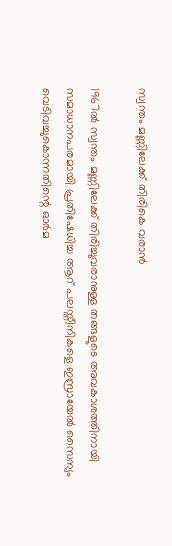സ്വന്തം മണ്ണിലേക്ക് തിരികെ വരാന്‍

1967ല്‍ സ്വന്തം മണ്ണിലേക്ക് തിരിച്ചുവരാനുള്ള തങ്ങളുടെ അവകാശത്തിനായി സമാധാനപരമായി പ്രതിഷേധിച്ച ആറ് പലസ്തീനികളെ ഇസ്രായേല്‍ സൈന്യം വെടിവച്ചുകൊന്നതിന്റെ ഓര്‍മ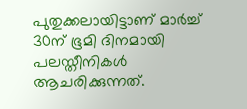പുതുക്കലായിട്ടാണ് മാര്‍ച്ച് 30ന് ഭൂമി ദിനമായി പലസ്തീനികള്‍ ആചരിക്കുന്നത്.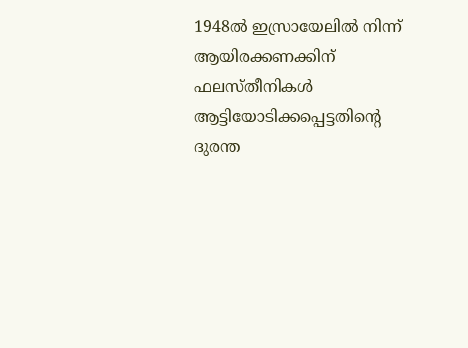1948ല്‍ ഇസ്രായേലില്‍ നിന്ന് ആയിരക്കണക്കിന് ഫലസ്തീനികള്‍ ആട്ടിയോടിക്കപ്പെട്ടതിന്റെ ദുരന്ത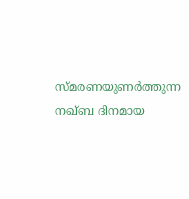സ്മരണയുണര്‍ത്തുന്ന നഖ്ബ ദിനമായ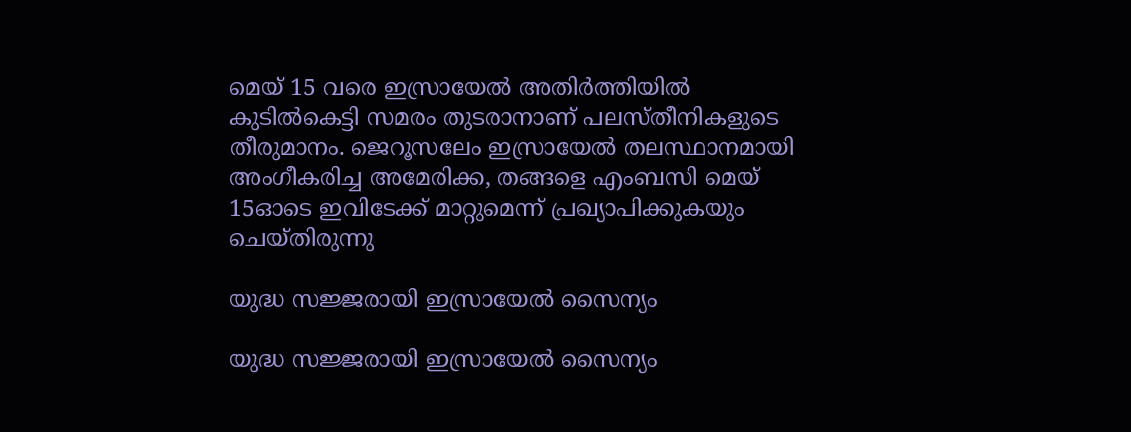മെയ് 15 വരെ ഇസ്രായേല്‍ അതിര്‍ത്തിയില്‍ കുടില്‍കെട്ടി സമരം തുടരാനാണ് പലസ്തീനികളുടെ തീരുമാനം. ജെറൂസലേം ഇസ്രായേല്‍ തലസ്ഥാനമായി അംഗീകരിച്ച അമേരിക്ക, തങ്ങളെ എംബസി മെയ് 15ഓടെ ഇവിടേക്ക് മാറ്റുമെന്ന് പ്രഖ്യാപിക്കുകയും ചെയ്തിരുന്നു

യുദ്ധ സജ്ജരായി ഇസ്രായേല്‍ സൈന്യം

യുദ്ധ സജ്ജരായി ഇസ്രായേല്‍ സൈന്യം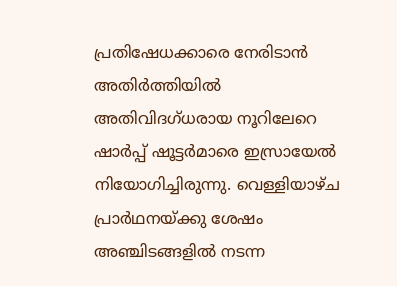പ്രതിഷേധക്കാരെ നേരിടാന്‍ അതിര്‍ത്തിയില്‍ അതിവിദഗ്ധരായ നൂറിലേറെ ഷാര്‍പ്പ് ഷൂട്ടര്‍മാരെ ഇസ്രായേല്‍ നിയോഗിച്ചിരുന്നു. വെള്ളിയാഴ്ച പ്രാര്‍ഥനയ്ക്കു ശേഷം അഞ്ചിടങ്ങളില്‍ നടന്ന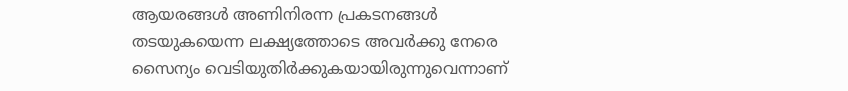ആയരങ്ങള്‍ അണിനിരന്ന പ്രകടനങ്ങള്‍ തടയുകയെന്ന ലക്ഷ്യത്തോടെ അവര്‍ക്കു നേരെ സൈന്യം വെടിയുതിര്‍ക്കുകയായിരുന്നുവെന്നാണ്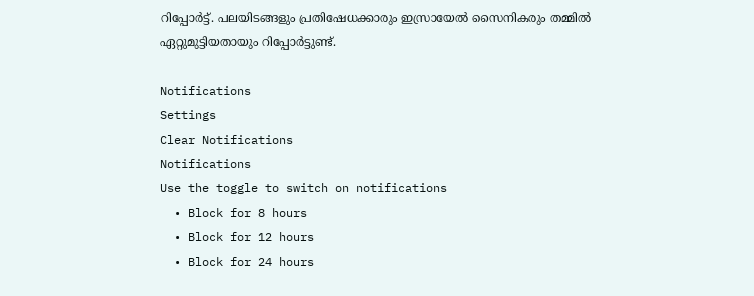റിപ്പോര്‍ട്ട്. പലയിടങ്ങളും പ്രതിഷേധക്കാരും ഇസ്രായേല്‍ സൈനികരും തമ്മില്‍ ഏറ്റുമുട്ടിയതായും റിപ്പോര്‍ട്ടുണ്ട്.

Notifications
Settings
Clear Notifications
Notifications
Use the toggle to switch on notifications
  • Block for 8 hours
  • Block for 12 hours
  • Block for 24 hours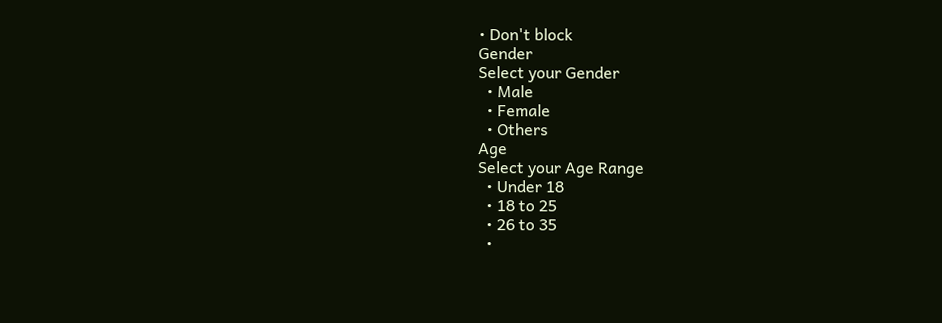• Don't block
Gender
Select your Gender
  • Male
  • Female
  • Others
Age
Select your Age Range
  • Under 18
  • 18 to 25
  • 26 to 35
  •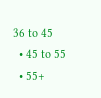36 to 45
  • 45 to 55
  • 55+